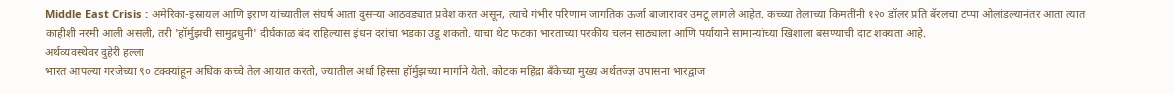Middle East Crisis : अमेरिका-इस्रायल आणि इराण यांच्यातील संघर्ष आता दुसऱ्या आठवड्यात प्रवेश करत असून, त्याचे गंभीर परिणाम जागतिक ऊर्जा बाजारावर उमटू लागले आहेत. कच्च्या तेलाच्या किमतींनी १२० डॉलर प्रति बॅरलचा टप्पा ओलांडल्यानंतर आता त्यात काहीशी नरमी आली असली, तरी 'हॉर्मुझची सामुद्रधुनी' दीर्घकाळ बंद राहिल्यास इंधन दरांचा भडका उडू शकतो. याचा थेट फटका भारताच्या परकीय चलन साठ्याला आणि पर्यायाने सामान्यांच्या खिशाला बसण्याची दाट शक्यता आहे.
अर्थव्यवस्थेवर दुहेरी हल्ला
भारत आपल्या गरजेच्या ९० टक्क्यांहून अधिक कच्चे तेल आयात करतो, ज्यातील अर्धा हिस्सा हॉर्मुझच्या मार्गाने येतो. कोटक महिंद्रा बँकेच्या मुख्य अर्थतज्ज्ञ उपासना भारद्वाज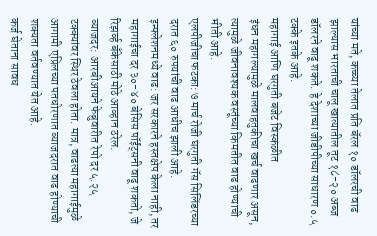यांच्या मते, कच्च्या तेलात प्रति बॅरल १० डॉलरची वाढ झाल्यास भारताची चालू खात्यातील तूट १८-२० अब्ज डॉलरने वाढू शकते. हे देशाच्या जीडीपीच्या साधारण ०.५ टक्के इतके आहे.
महागाई आणि घरगुती बजेट विस्कळीत
इंधन महागल्यामुळे मालवाहतुकीचा खर्च वाढणार असून, त्यामुळे जीवनावश्यक वस्तूंच्या किमतीत वाढ होण्याची भीती आहे.
एलपीजीचा फटका: ७ मार्च रोजी घरगुती गॅस सिलिंडरच्या दरात ६० रुपयांची वाढ आधीच झाली आहे.
इन्फ्लेशनमध्ये वाढ: जर सरकारने हस्तक्षेप केला नाही, तर महागाईचा दर ३०-४० बेसिस पॉईंट्सनी वाढू शकतो, जे रिझर्व्ह बँकेसाठी मोठे आव्हान ठरेल.
व्याजदर: आरबीआयने फेब्रुवारीत रेपो दर ५.२५ टक्क्यांवर स्थिर ठेवला होता. मात्र, वाढत्या महागाईमुळे आगामी एप्रिलच्या पतधोरणात व्याजदरात वाढ होण्याची शक्यता वर्तवण्यात येत आहे.
कर्ज घेताना सावध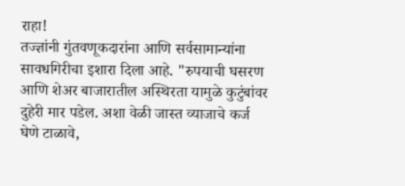राहा!
तज्ज्ञांनी गुंतवणूकदारांना आणि सर्वसामान्यांना सावधगिरीचा इशारा दिला आहे. "रुपयाची घसरण आणि शेअर बाजारातील अस्थिरता यामुळे कुटुंबांवर दुहेरी मार पडेल. अशा वेळी जास्त व्याजाचे कर्ज घेणे टाळावे,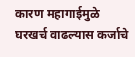कारण महागाईमुळे घरखर्च वाढल्यास कर्जाचे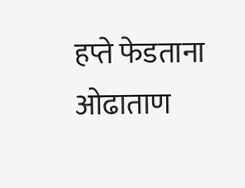हप्ते फेडताना ओढाताण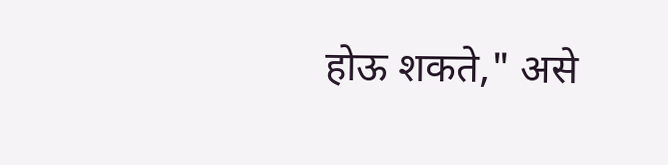होऊ शकते," असे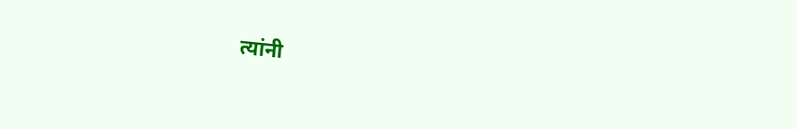त्यांनी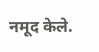नमूद केले.